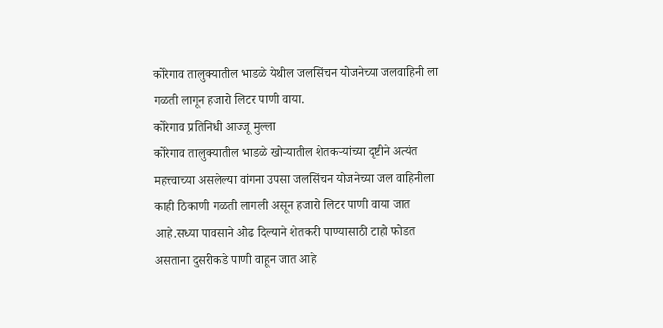कोरेगाव तालुक्यातील भाडळे येथील जलसिंचन योजनेच्या जलवाहिनी ला गळती लागून हजारो लिटर पाणी वाया.
कोरेगाव प्रतिनिधी आज्जू मुल्ला
कोरेगाव तालुक्यातील भाडळे खोऱ्यातील शेतकऱ्यांच्या दृष्टीने अत्यंत महत्त्वाच्या असलेल्या वांगना उपसा जलसिंचन योजनेच्या जल वाहिनीला काही ठिकाणी गळती लागली असून हजारो लिटर पाणी वाया जात आहे.सध्या पावसाने ओढ दिल्याने शेतकरी पाण्यासाठी टाहो फोडत असताना दुसरीकडे पाणी वाहून जात आहे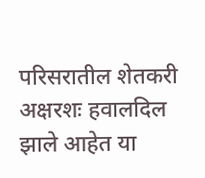परिसरातील शेतकरी अक्षरशः हवालदिल झाले आहेत या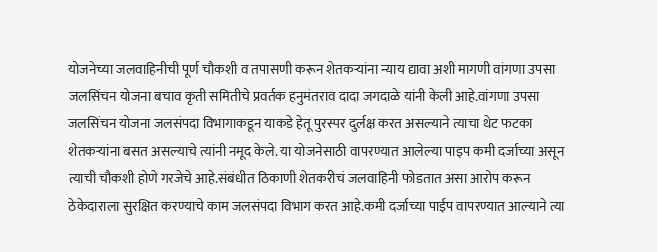योजनेच्या जलवाहिनीची पूर्ण चौकशी व तपासणी करून शेतकऱ्यांना न्याय द्यावा अशी मागणी वांगणा उपसा जलसिंचन योजना बचाव कृती समितीचे प्रवर्तक हनुमंतराव दादा जगदाळे यांनी केली आहे.वांगणा उपसा जलसिंचन योजना जलसंपदा विभागाकडून याकडे हेतू पुरस्पर दुर्लक्ष करत असल्याने त्याचा थेट फटका शेतकऱ्यांना बसत असल्याचे त्यांनी नमूद केले. या योजनेसाठी वापरण्यात आलेल्या पाइप कमी दर्जाच्या असून त्याची चौकशी होणे गरजेचे आहे.संबंधीत ठिकाणी शेतकरीचं जलवाहिनी फोडतात असा आरोप करून ठेकेदाराला सुरक्षित करण्याचे काम जलसंपदा विभाग करत आहे.कमी दर्जाच्या पाईप वापरण्यात आल्याने त्या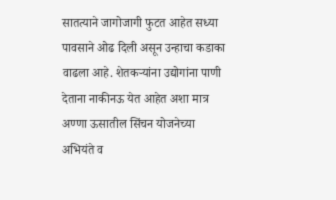सातत्याने जागोजागी फुटत आहेत सध्या पावसाने ओढ दिली असून उन्हाचा कडाका वाढला आहे. शेतकऱ्यांना उद्योगांना पाणी देताना नाकीनऊ येत आहेत अशा मात्र अण्णा ऊसातील सिंचन योजनेच्या अभियंते व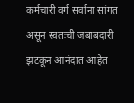कर्मचारी वर्ग सर्वाना सांगत असून स्वतःची जबाबदारी झटकून आनंदात आहेत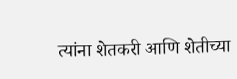त्यांना शेतकरी आणि शेतीच्या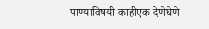पाण्याविषयी काहीएक देणेघेणे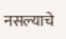नसल्याचे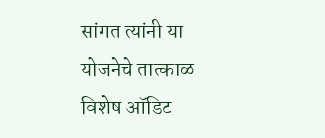सांगत त्यांनी या योजनेचे तात्काळ विशेष ऑडिट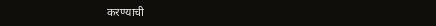करण्याची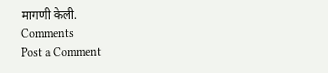मागणी केली.
Comments
Post a Comment